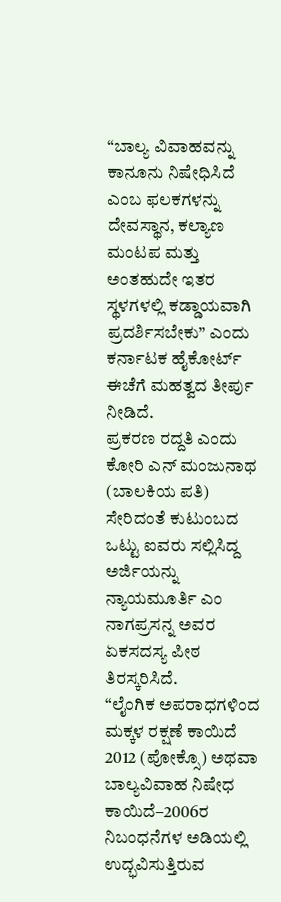“ಬಾಲ್ಯ ವಿವಾಹವನ್ನು ಕಾನೂನು ನಿಷೇಧಿಸಿದೆ ಎಂಬ ಫಲಕಗಳನ್ನು ದೇವಸ್ಥಾನ, ಕಲ್ಯಾಣ ಮಂಟಪ ಮತ್ತು ಅಂತಹುದೇ ಇತರ ಸ್ಥಳಗಳಲ್ಲಿ ಕಡ್ಡಾಯವಾಗಿ ಪ್ರದರ್ಶಿಸಬೇಕು” ಎಂದು ಕರ್ನಾಟಕ ಹೈಕೋರ್ಟ್ ಈಚೆಗೆ ಮಹತ್ವದ ತೀರ್ಪು ನೀಡಿದೆ.
ಪ್ರಕರಣ ರದ್ದತಿ ಎಂದು ಕೋರಿ ಎನ್ ಮಂಜುನಾಥ (ಬಾಲಕಿಯ ಪತಿ) ಸೇರಿದಂತೆ ಕುಟುಂಬದ ಒಟ್ಟು ಐವರು ಸಲ್ಲಿಸಿದ್ದ ಅರ್ಜಿಯನ್ನು ನ್ಯಾಯಮೂರ್ತಿ ಎಂ ನಾಗಪ್ರಸನ್ನ ಅವರ ಏಕಸದಸ್ಯ ಪೀಠ ತಿರಸ್ಕರಿಸಿದೆ.
“ಲೈಂಗಿಕ ಅಪರಾಧಗಳಿಂದ ಮಕ್ಕಳ ರಕ್ಷಣೆ ಕಾಯಿದೆ 2012 (ಪೋಕ್ಸೊ) ಅಥವಾ ಬಾಲ್ಯವಿವಾಹ ನಿಷೇಧ ಕಾಯಿದೆ–2006ರ ನಿಬಂಧನೆಗಳ ಅಡಿಯಲ್ಲಿ ಉದ್ಭವಿಸುತ್ತಿರುವ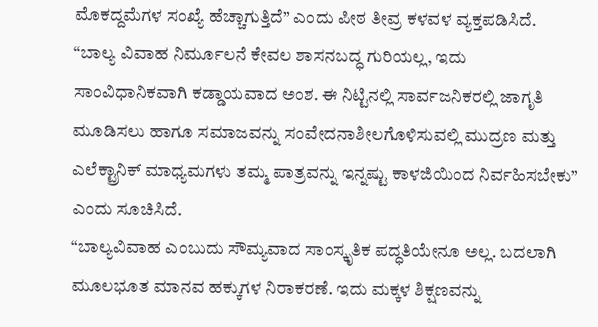ಮೊಕದ್ದಮೆಗಳ ಸಂಖ್ಯೆ ಹೆಚ್ಚಾಗುತ್ತಿದೆ” ಎಂದು ಪೀಠ ತೀವ್ರ ಕಳವಳ ವ್ಯಕ್ತಪಡಿಸಿದೆ.
“ಬಾಲ್ಯ ವಿವಾಹ ನಿರ್ಮೂಲನೆ ಕೇವಲ ಶಾಸನಬದ್ಧ ಗುರಿಯಲ್ಲ, ಇದು ಸಾಂವಿಧಾನಿಕವಾಗಿ ಕಡ್ಡಾಯವಾದ ಅಂಶ. ಈ ನಿಟ್ಟಿನಲ್ಲಿ ಸಾರ್ವಜನಿಕರಲ್ಲಿ ಜಾಗೃತಿ ಮೂಡಿಸಲು ಹಾಗೂ ಸಮಾಜವನ್ನು ಸಂವೇದನಾಶೀಲಗೊಳಿಸುವಲ್ಲಿ ಮುದ್ರಣ ಮತ್ತು ಎಲೆಕ್ಟ್ರಾನಿಕ್ ಮಾಧ್ಯಮಗಳು ತಮ್ಮ ಪಾತ್ರವನ್ನು ಇನ್ನಷ್ಟು ಕಾಳಜಿಯಿಂದ ನಿರ್ವಹಿಸಬೇಕು” ಎಂದು ಸೂಚಿಸಿದೆ.
“ಬಾಲ್ಯವಿವಾಹ ಎಂಬುದು ಸೌಮ್ಯವಾದ ಸಾಂಸ್ಕೃತಿಕ ಪದ್ಧತಿಯೇನೂ ಅಲ್ಲ. ಬದಲಾಗಿ ಮೂಲಭೂತ ಮಾನವ ಹಕ್ಕುಗಳ ನಿರಾಕರಣೆ. ಇದು ಮಕ್ಕಳ ಶಿಕ್ಷಣವನ್ನು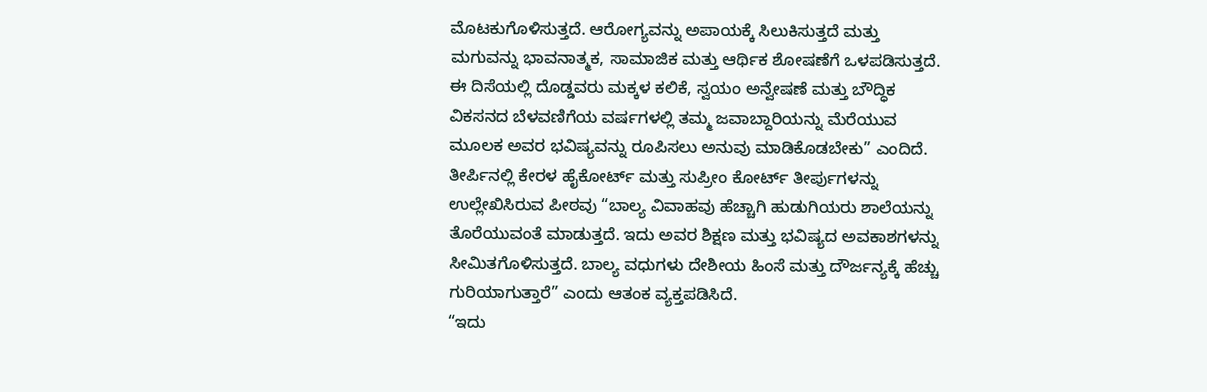ಮೊಟಕುಗೊಳಿಸುತ್ತದೆ. ಆರೋಗ್ಯವನ್ನು ಅಪಾಯಕ್ಕೆ ಸಿಲುಕಿಸುತ್ತದೆ ಮತ್ತು ಮಗುವನ್ನು ಭಾವನಾತ್ಮಕ, ಸಾಮಾಜಿಕ ಮತ್ತು ಆರ್ಥಿಕ ಶೋಷಣೆಗೆ ಒಳಪಡಿಸುತ್ತದೆ. ಈ ದಿಸೆಯಲ್ಲಿ ದೊಡ್ಡವರು ಮಕ್ಕಳ ಕಲಿಕೆ, ಸ್ವಯಂ ಅನ್ವೇಷಣೆ ಮತ್ತು ಬೌದ್ಧಿಕ ವಿಕಸನದ ಬೆಳವಣಿಗೆಯ ವರ್ಷಗಳಲ್ಲಿ ತಮ್ಮ ಜವಾಬ್ದಾರಿಯನ್ನು ಮೆರೆಯುವ ಮೂಲಕ ಅವರ ಭವಿಷ್ಯವನ್ನು ರೂಪಿಸಲು ಅನುವು ಮಾಡಿಕೊಡಬೇಕು” ಎಂದಿದೆ.
ತೀರ್ಪಿನಲ್ಲಿ ಕೇರಳ ಹೈಕೋರ್ಟ್ ಮತ್ತು ಸುಪ್ರೀಂ ಕೋರ್ಟ್ ತೀರ್ಪುಗಳನ್ನು ಉಲ್ಲೇಖಿಸಿರುವ ಪೀಠವು “ಬಾಲ್ಯ ವಿವಾಹವು ಹೆಚ್ಚಾಗಿ ಹುಡುಗಿಯರು ಶಾಲೆಯನ್ನು ತೊರೆಯುವಂತೆ ಮಾಡುತ್ತದೆ. ಇದು ಅವರ ಶಿಕ್ಷಣ ಮತ್ತು ಭವಿಷ್ಯದ ಅವಕಾಶಗಳನ್ನು ಸೀಮಿತಗೊಳಿಸುತ್ತದೆ. ಬಾಲ್ಯ ವಧುಗಳು ದೇಶೀಯ ಹಿಂಸೆ ಮತ್ತು ದೌರ್ಜನ್ಯಕ್ಕೆ ಹೆಚ್ಚು ಗುರಿಯಾಗುತ್ತಾರೆ” ಎಂದು ಆತಂಕ ವ್ಯಕ್ತಪಡಿಸಿದೆ.
“ಇದು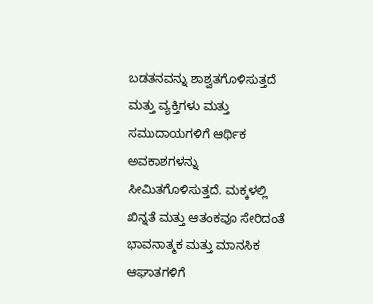ಬಡತನವನ್ನು ಶಾಶ್ವತಗೊಳಿಸುತ್ತದೆ ಮತ್ತು ವ್ಯಕ್ತಿಗಳು ಮತ್ತು ಸಮುದಾಯಗಳಿಗೆ ಆರ್ಥಿಕ ಅವಕಾಶಗಳನ್ನು ಸೀಮಿತಗೊಳಿಸುತ್ತದೆ. ಮಕ್ಕಳಲ್ಲಿ ಖಿನ್ನತೆ ಮತ್ತು ಆತಂಕವೂ ಸೇರಿದಂತೆ ಭಾವನಾತ್ಮಕ ಮತ್ತು ಮಾನಸಿಕ ಆಘಾತಗಳಿಗೆ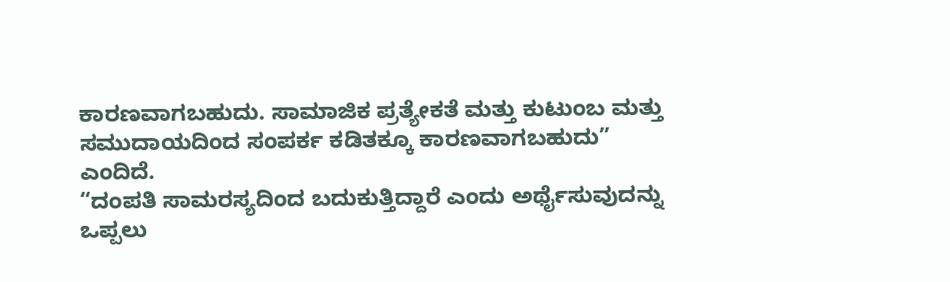ಕಾರಣವಾಗಬಹುದು. ಸಾಮಾಜಿಕ ಪ್ರತ್ಯೇಕತೆ ಮತ್ತು ಕುಟುಂಬ ಮತ್ತು ಸಮುದಾಯದಿಂದ ಸಂಪರ್ಕ ಕಡಿತಕ್ಕೂ ಕಾರಣವಾಗಬಹುದು” ಎಂದಿದೆ.
“ದಂಪತಿ ಸಾಮರಸ್ಯದಿಂದ ಬದುಕುತ್ತಿದ್ದಾರೆ ಎಂದು ಅರ್ಥೈಸುವುದನ್ನು ಒಪ್ಪಲು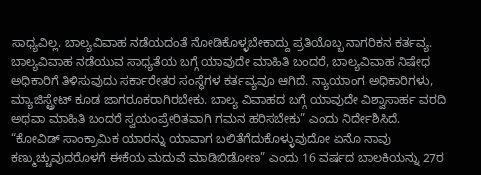ಸಾಧ್ಯವಿಲ್ಲ. ಬಾಲ್ಯವಿವಾಹ ನಡೆಯದಂತೆ ನೋಡಿಕೊಳ್ಳಬೇಕಾದ್ದು ಪ್ರತಿಯೊಬ್ಬ ನಾಗರಿಕನ ಕರ್ತವ್ಯ. ಬಾಲ್ಯವಿವಾಹ ನಡೆಯುವ ಸಾಧ್ಯತೆಯ ಬಗ್ಗೆ ಯಾವುದೇ ಮಾಹಿತಿ ಬಂದರೆ, ಬಾಲ್ಯವಿವಾಹ ನಿಷೇಧ ಅಧಿಕಾರಿಗೆ ತಿಳಿಸುವುದು ಸರ್ಕಾರೇತರ ಸಂಸ್ಥೆಗಳ ಕರ್ತವ್ಯವೂ ಆಗಿದೆ. ನ್ಯಾಯಾಂಗ ಅಧಿಕಾರಿಗಳು, ಮ್ಯಾಜಿಸ್ಟ್ರೇಟ್ ಕೂಡ ಜಾಗರೂಕರಾಗಿರಬೇಕು. ಬಾಲ್ಯ ವಿವಾಹದ ಬಗ್ಗೆ ಯಾವುದೇ ವಿಶ್ವಾಸಾರ್ಹ ವರದಿ ಅಥವಾ ಮಾಹಿತಿ ಬಂದರೆ ಸ್ವಯಂಪ್ರೇರಿತವಾಗಿ ಗಮನ ಹರಿಸಬೇಕು” ಎಂದು ನಿರ್ದೇಶಿಸಿದೆ.
“ಕೋವಿಡ್ ಸಾಂಕ್ರಾಮಿಕ ಯಾರನ್ನು ಯಾವಾಗ ಬಲಿತೆಗೆದುಕೊಳ್ಳುವುದೋ ಏನೊ ನಾವು ಕಣ್ಮುಚ್ಚುವುದರೊಳಗೆ ಈಕೆಯ ಮದುವೆ ಮಾಡಿಬಿಡೋಣ” ಎಂದು 16 ವರ್ಷದ ಬಾಲಕಿಯನ್ನು 27ರ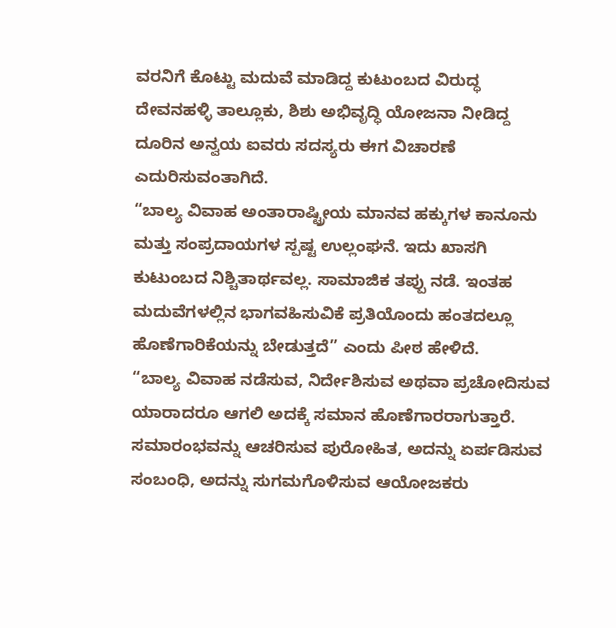ವರನಿಗೆ ಕೊಟ್ಟು ಮದುವೆ ಮಾಡಿದ್ದ ಕುಟುಂಬದ ವಿರುದ್ಧ ದೇವನಹಳ್ಳಿ ತಾಲ್ಲೂಕು, ಶಿಶು ಅಭಿವೃದ್ಧಿ ಯೋಜನಾ ನೀಡಿದ್ದ ದೂರಿನ ಅನ್ವಯ ಐವರು ಸದಸ್ಯರು ಈಗ ವಿಚಾರಣೆ ಎದುರಿಸುವಂತಾಗಿದೆ.
“ಬಾಲ್ಯ ವಿವಾಹ ಅಂತಾರಾಷ್ಟ್ರೀಯ ಮಾನವ ಹಕ್ಕುಗಳ ಕಾನೂನು ಮತ್ತು ಸಂಪ್ರದಾಯಗಳ ಸ್ಪಷ್ಟ ಉಲ್ಲಂಘನೆ. ಇದು ಖಾಸಗಿ ಕುಟುಂಬದ ನಿಶ್ಚಿತಾರ್ಥವಲ್ಲ. ಸಾಮಾಜಿಕ ತಪ್ಪು ನಡೆ. ಇಂತಹ ಮದುವೆಗಳಲ್ಲಿನ ಭಾಗವಹಿಸುವಿಕೆ ಪ್ರತಿಯೊಂದು ಹಂತದಲ್ಲೂ ಹೊಣೆಗಾರಿಕೆಯನ್ನು ಬೇಡುತ್ತದೆ” ಎಂದು ಪೀಠ ಹೇಳಿದೆ.
“ಬಾಲ್ಯ ವಿವಾಹ ನಡೆಸುವ, ನಿರ್ದೇಶಿಸುವ ಅಥವಾ ಪ್ರಚೋದಿಸುವ ಯಾರಾದರೂ ಆಗಲಿ ಅದಕ್ಕೆ ಸಮಾನ ಹೊಣೆಗಾರರಾಗುತ್ತಾರೆ. ಸಮಾರಂಭವನ್ನು ಆಚರಿಸುವ ಪುರೋಹಿತ, ಅದನ್ನು ಏರ್ಪಡಿಸುವ ಸಂಬಂಧಿ, ಅದನ್ನು ಸುಗಮಗೊಳಿಸುವ ಆಯೋಜಕರು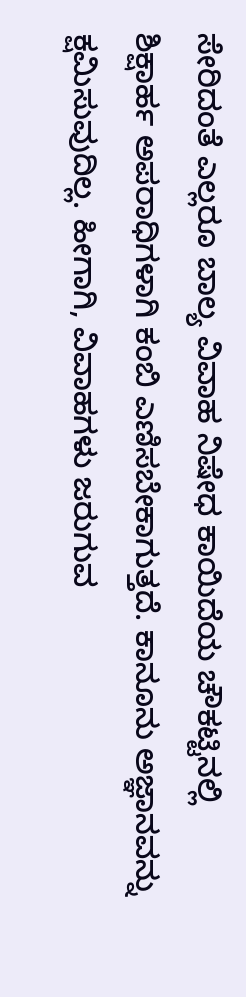ಸೇರಿದಂತೆ ಎಲ್ಲರೂ ಬಾಲ್ಯ ವಿವಾಹ ನಿಷೇಧ ಕಾಯಿದೆಯ ಚೌಕಟ್ಟಿನಲ್ಲಿ ಶಿಕ್ಷಾರ್ಹ ಅಪರಾಧಿಗಳಾಗಿ ಕಂಬಿ ಎಣಿಸಬೇಕಾಗುತ್ತದೆ. ಕಾನೂನು ಅಜ್ಞಾನವನ್ನು ಕ್ಷಮಿಸುವುದಿಲ್ಲ. ಹೀಗಾಗಿ, ವಿವಾಹಗಳು ಜರುಗುವ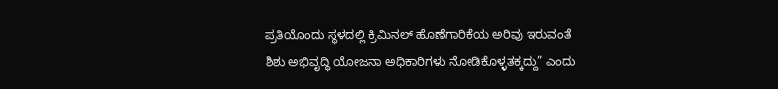ಪ್ರತಿಯೊಂದು ಸ್ಥಳದಲ್ಲಿ ಕ್ರಿಮಿನಲ್ ಹೊಣೆಗಾರಿಕೆಯ ಅರಿವು ಇರುವಂತೆ ಶಿಶು ಅಭಿವೃದ್ಧಿ ಯೋಜನಾ ಅಧಿಕಾರಿಗಳು ನೋಡಿಕೊಳ್ಳತಕ್ಕದ್ದು” ಎಂದು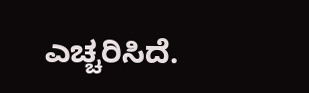ಎಚ್ಚರಿಸಿದೆ.